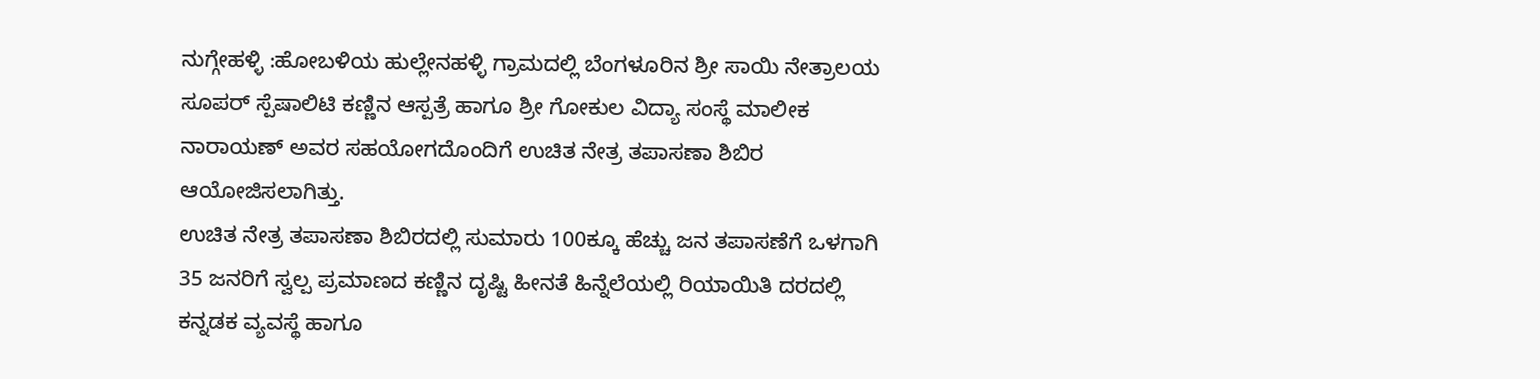ನುಗ್ಗೇಹಳ್ಳಿ :ಹೋಬಳಿಯ ಹುಲ್ಲೇನಹಳ್ಳಿ ಗ್ರಾಮದಲ್ಲಿ ಬೆಂಗಳೂರಿನ ಶ್ರೀ ಸಾಯಿ ನೇತ್ರಾಲಯ ಸೂಪರ್ ಸ್ಪೆಷಾಲಿಟಿ ಕಣ್ಣಿನ ಆಸ್ಪತ್ರೆ ಹಾಗೂ ಶ್ರೀ ಗೋಕುಲ ವಿದ್ಯಾ ಸಂಸ್ಥೆ ಮಾಲೀಕ ನಾರಾಯಣ್ ಅವರ ಸಹಯೋಗದೊಂದಿಗೆ ಉಚಿತ ನೇತ್ರ ತಪಾಸಣಾ ಶಿಬಿರ ಆಯೋಜಿಸಲಾಗಿತ್ತು.
ಉಚಿತ ನೇತ್ರ ತಪಾಸಣಾ ಶಿಬಿರದಲ್ಲಿ ಸುಮಾರು 100ಕ್ಕೂ ಹೆಚ್ಚು ಜನ ತಪಾಸಣೆಗೆ ಒಳಗಾಗಿ 35 ಜನರಿಗೆ ಸ್ವಲ್ಪ ಪ್ರಮಾಣದ ಕಣ್ಣಿನ ದೃಷ್ಟಿ ಹೀನತೆ ಹಿನ್ನೆಲೆಯಲ್ಲಿ ರಿಯಾಯಿತಿ ದರದಲ್ಲಿ ಕನ್ನಡಕ ವ್ಯವಸ್ಥೆ ಹಾಗೂ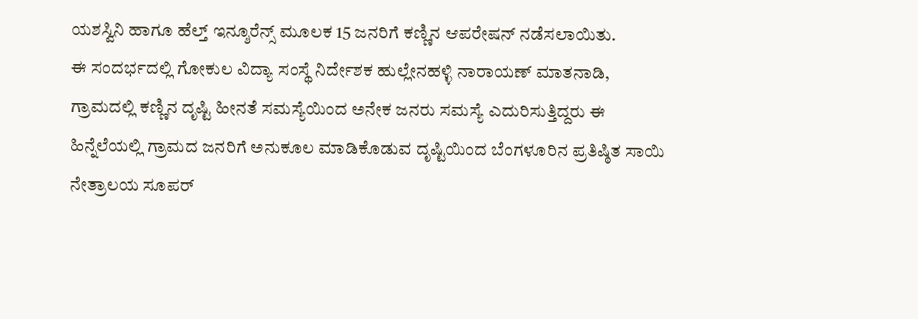ಯಶಸ್ವಿನಿ ಹಾಗೂ ಹೆಲ್ತ್ ಇನ್ಶೂರೆನ್ಸ್ ಮೂಲಕ 15 ಜನರಿಗೆ ಕಣ್ಣಿನ ಆಪರೇಷನ್ ನಡೆಸಲಾಯಿತು.
ಈ ಸಂದರ್ಭದಲ್ಲಿ ಗೋಕುಲ ವಿದ್ಯಾ ಸಂಸ್ಥೆ ನಿರ್ದೇಶಕ ಹುಲ್ಲೇನಹಳ್ಳಿ ನಾರಾಯಣ್ ಮಾತನಾಡಿ, ಗ್ರಾಮದಲ್ಲಿ ಕಣ್ಣಿನ ದೃಷ್ಟಿ ಹೀನತೆ ಸಮಸ್ಯೆಯಿಂದ ಅನೇಕ ಜನರು ಸಮಸ್ಯೆ ಎದುರಿಸುತ್ತಿದ್ದರು ಈ ಹಿನ್ನೆಲೆಯಲ್ಲಿ ಗ್ರಾಮದ ಜನರಿಗೆ ಅನುಕೂಲ ಮಾಡಿಕೊಡುವ ದೃಷ್ಟಿಯಿಂದ ಬೆಂಗಳೂರಿನ ಪ್ರತಿಷ್ಠಿತ ಸಾಯಿ ನೇತ್ರಾಲಯ ಸೂಪರ್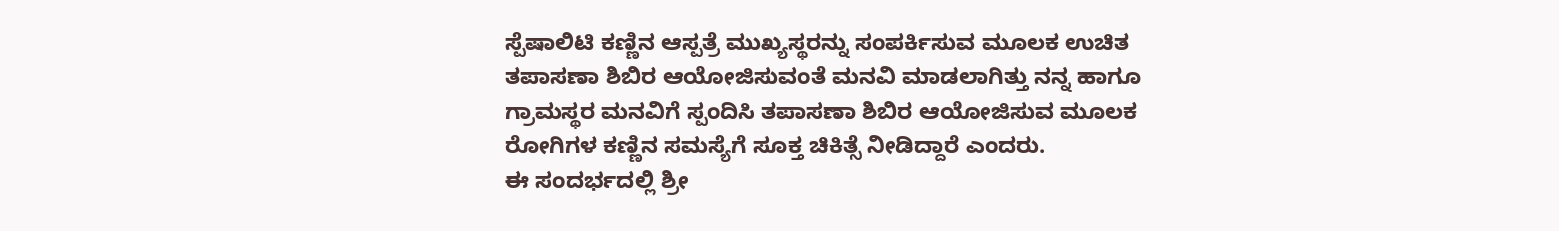ಸ್ಪೆಷಾಲಿಟಿ ಕಣ್ಣಿನ ಆಸ್ಪತ್ರೆ ಮುಖ್ಯಸ್ಥರನ್ನು ಸಂಪರ್ಕಿಸುವ ಮೂಲಕ ಉಚಿತ ತಪಾಸಣಾ ಶಿಬಿರ ಆಯೋಜಿಸುವಂತೆ ಮನವಿ ಮಾಡಲಾಗಿತ್ತು ನನ್ನ ಹಾಗೂ ಗ್ರಾಮಸ್ಥರ ಮನವಿಗೆ ಸ್ಪಂದಿಸಿ ತಪಾಸಣಾ ಶಿಬಿರ ಆಯೋಜಿಸುವ ಮೂಲಕ ರೋಗಿಗಳ ಕಣ್ಣಿನ ಸಮಸ್ಯೆಗೆ ಸೂಕ್ತ ಚಿಕಿತ್ಸೆ ನೀಡಿದ್ದಾರೆ ಎಂದರು.
ಈ ಸಂದರ್ಭದಲ್ಲಿ ಶ್ರೀ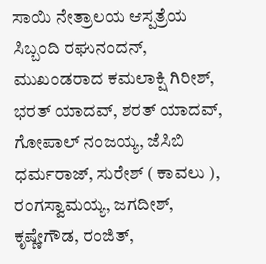ಸಾಯಿ ನೇತ್ರಾಲಯ ಆಸ್ಪತ್ರೆಯ ಸಿಬ್ಬಂದಿ ರಘುನಂದನ್, ಮುಖಂಡರಾದ ಕಮಲಾಕ್ಷಿ ಗಿರೀಶ್, ಭರತ್ ಯಾದವ್, ಶರತ್ ಯಾದವ್, ಗೋಪಾಲ್ ನಂಜಯ್ಯ, ಜೆಸಿಬಿ ಧರ್ಮರಾಜ್, ಸುರೇಶ್ ( ಕಾವಲು ), ರಂಗಸ್ವಾಮಯ್ಯ, ಜಗದೀಶ್, ಕೃಷ್ಣೇಗೌಡ, ರಂಜಿತ್,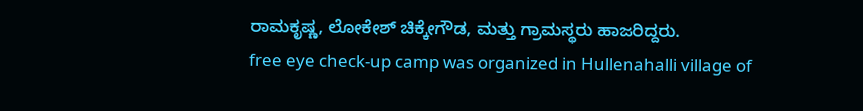ರಾಮಕೃಷ್ಣ, ಲೋಕೇಶ್ ಚಿಕ್ಕೇಗೌಡ, ಮತ್ತು ಗ್ರಾಮಸ್ಥರು ಹಾಜರಿದ್ದರು.
free eye check-up camp was organized in Hullenahalli village of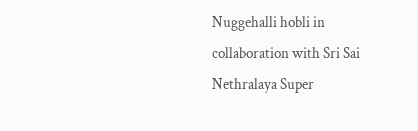Nuggehalli hobli in collaboration with Sri Sai Nethralaya Super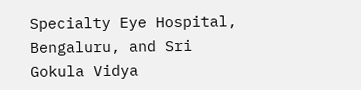Specialty Eye Hospital, Bengaluru, and Sri Gokula Vidya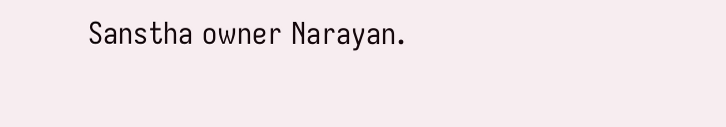Sanstha owner Narayan.